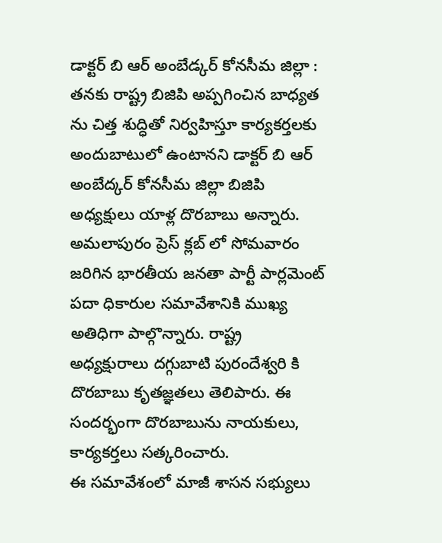డాక్టర్ బి ఆర్ అంబేడ్కర్ కోనసీమ జిల్లా :
తనకు రాష్ట్ర బిజిపి అప్పగించిన బాధ్యత ను చిత్త శుద్ధితో నిర్వహిస్తూ కార్యకర్తలకు అందుబాటులో ఉంటానని డాక్టర్ బి ఆర్ అంబేద్కర్ కోనసీమ జిల్లా బిజిపి అధ్యక్షులు యాళ్ల దొరబాబు అన్నారు.
అమలాపురం ప్రెస్ క్లబ్ లో సోమవారం జరిగిన భారతీయ జనతా పార్టీ పార్లమెంట్ పదా ధికారుల సమావేశానికి ముఖ్య అతిధిగా పాల్గొన్నారు. రాష్ట్ర అధ్యక్షురాలు దగ్గుబాటి పురందేశ్వరి కి దొరబాబు కృతజ్ఞతలు తెలిపారు. ఈ సందర్భంగా దొరబాబును నాయకులు, కార్యకర్తలు సత్కరించారు.
ఈ సమావేశంలో మాజీ శాసన సభ్యులు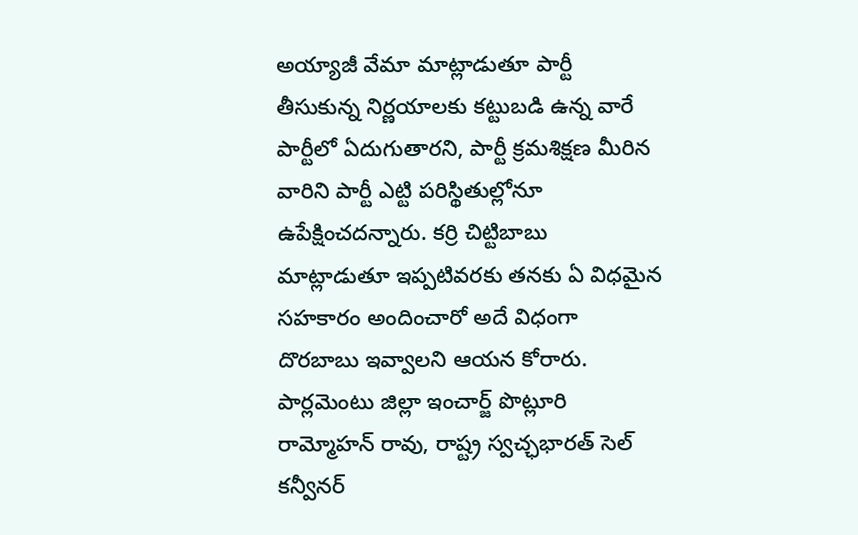అయ్యాజీ వేమా మాట్లాడుతూ పార్టీ తీసుకున్న నిర్ణయాలకు కట్టుబడి ఉన్న వారే పార్టీలో ఏదుగుతారని, పార్టీ క్రమశిక్షణ మీరిన వారిని పార్టీ ఎట్టి పరిస్థితుల్లోనూ ఉపేక్షించదన్నారు. కర్రి చిట్టిబాబు మాట్లాడుతూ ఇప్పటివరకు తనకు ఏ విధమైన సహకారం అందించారో అదే విధంగా దొరబాబు ఇవ్వాలని ఆయన కోరారు.
పార్లమెంటు జిల్లా ఇంచార్జ్ పొట్లూరి రామ్మోహన్ రావు, రాష్ట్ర స్వచ్ఛభారత్ సెల్ కన్వీనర్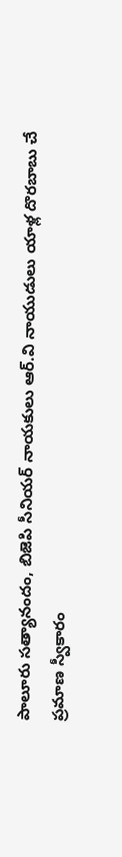పాలూరు సత్యానందం, బిజెపి సీనియర్ నాయకులు ఆర్.వి నాయుడులు యాళ్ల దొరబాబు చే ప్రమాణ స్వీకారం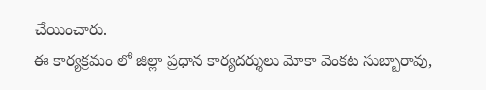చేయించారు.
ఈ కార్యక్రమం లో జిల్లా ప్రధాన కార్యదర్శులు మోకా వెంకట సుబ్బారావు,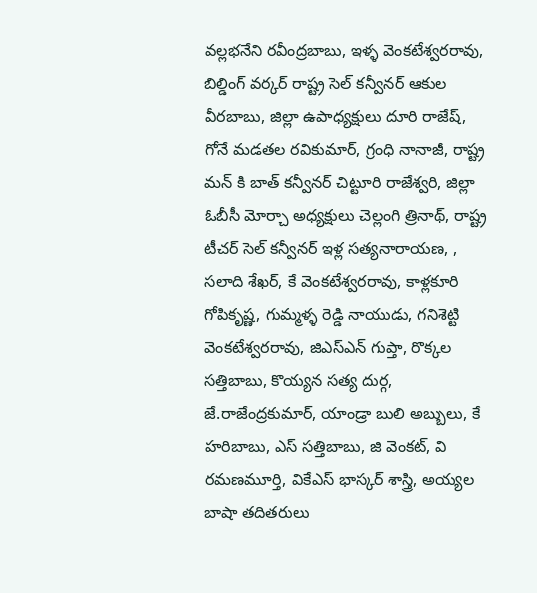వల్లభనేని రవీంద్రబాబు, ఇళ్ళ వెంకటేశ్వరరావు, బిల్డింగ్ వర్కర్ రాష్ట్ర సెల్ కన్వీనర్ ఆకుల వీరబాబు, జిల్లా ఉపాధ్యక్షులు దూరి రాజేష్, గోనే మడతల రవికుమార్, గ్రంధి నానాజీ, రాష్ట్ర మన్ కి బాత్ కన్వీనర్ చిట్టూరి రాజేశ్వరి, జిల్లా ఓబీసీ మోర్చా అధ్యక్షులు చెల్లంగి త్రినాథ్, రాష్ట్ర టీచర్ సెల్ కన్వీనర్ ఇళ్ల సత్యనారాయణ, , సలాది శేఖర్, కే వెంకటేశ్వరరావు, కాళ్లకూరి గోపికృష్ణ, గుమ్మళ్ళ రెడ్డి నాయుడు, గనిశెట్టి వెంకటేశ్వరరావు, జిఎస్ఎన్ గుప్తా, రొక్కల సత్తిబాబు, కొయ్యన సత్య దుర్గ, జే.రాజేంద్రకుమార్, యాండ్రా బులి అబ్బులు, కే హరిబాబు, ఎస్ సత్తిబాబు, జి వెంకట్, వి రమణమూర్తి, వికేఎస్ భాస్కర్ శాస్త్రి, అయ్యల బాషా తదితరులు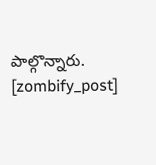పాల్గొన్నారు.
[zombify_post]